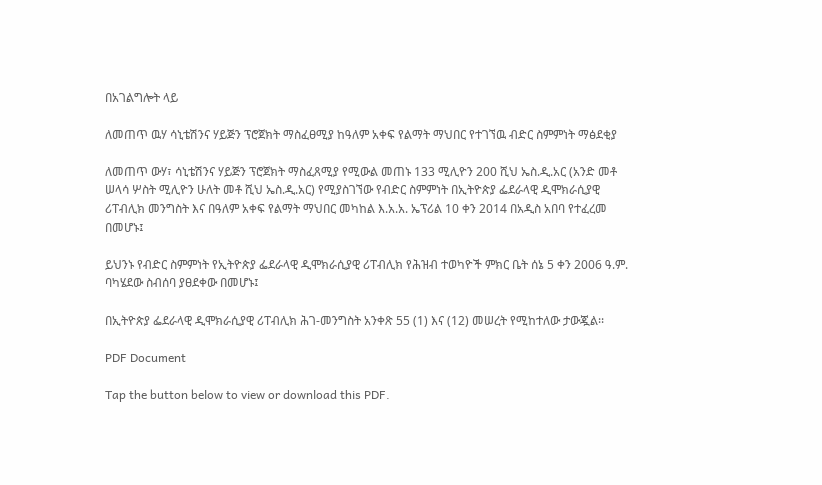በአገልግሎት ላይ

ለመጠጥ ዉሃ ሳኒቴሽንና ሃይጅን ፕሮጀክት ማስፈፀሚያ ከዓለም አቀፍ የልማት ማህበር የተገኘዉ ብድር ስምምነት ማፅደቂያ

ለመጠጥ ውሃ፣ ሳኒቴሽንና ሃይጅን ፕሮጀክት ማስፈጸሚያ የሚውል መጠኑ 133 ሚሊዮን 200 ሺህ ኤስ.ዲ.አር (አንድ መቶ ሠላሳ ሦስት ሚሊዮን ሁለት መቶ ሺህ ኤስ.ዲ.አር) የሚያስገኘው የብድር ስምምነት በኢትዮጵያ ፌደራላዊ ዲሞክራሲያዊ ሪፐብሊክ መንግስት እና በዓለም አቀፍ የልማት ማህበር መካከል እ.አ.አ. ኤፕሪል 10 ቀን 2014 በአዲስ አበባ የተፈረመ በመሆኑ፤

ይህንኑ የብድር ስምምነት የኢትዮጵያ ፌደራላዊ ዲሞክራሲያዊ ሪፐብሊክ የሕዝብ ተወካዮች ምክር ቤት ሰኔ 5 ቀን 2006 ዓ.ም. ባካሄደው ስብሰባ ያፀደቀው በመሆኑ፤

በኢትዮጵያ ፌደራላዊ ዲሞክራሲያዊ ሪፐብሊክ ሕገ-መንግስት አንቀጽ 55 (1) እና (12) መሠረት የሚከተለው ታውጇል፡፡

PDF Document

Tap the button below to view or download this PDF.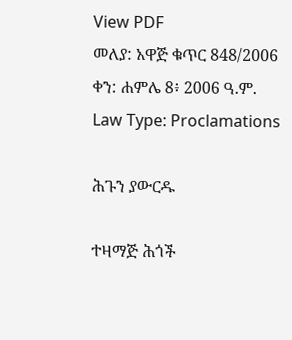View PDF
መለያ: አዋጅ ቁጥር 848/2006
ቀን: ሐምሌ 8፥ 2006 ዓ.ም.
Law Type: Proclamations

ሕጉን ያውርዱ

ተዛማጅ ሕጎች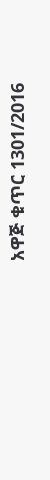አዋጅ ቁጥር 1301/2016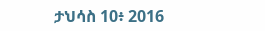ታህሳስ 10፥ 2016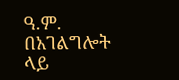ዓ.ም.
በአገልግሎት ላይ